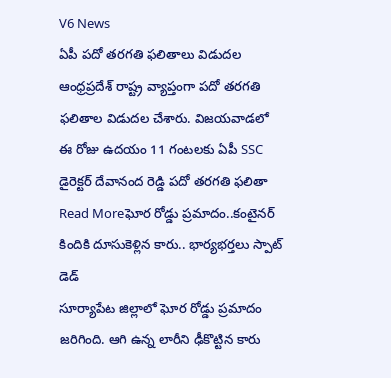V6 News
ఏపీ పదో తరగతి ఫలితాలు విడుదల
ఆంధ్రప్రదేశ్ రాష్ట్ర వ్యాప్తంగా పదో తరగతి ఫలితాల విడుదల చేశారు. విజయవాడలో ఈ రోజు ఉదయం 11 గంటలకు ఏపీ SSC డైరెక్టర్ దేవానంద రెడ్డి పదో తరగతి ఫలితా
Read Moreఘోర రోడ్డు ప్రమాదం..కంటైనర్ కిందికి దూసుకెళ్లిన కారు.. భార్యభర్తలు స్పాట్ డెడ్
సూర్యాపేట జిల్లాలో ఘోర రోడ్డు ప్రమాదం జరిగింది. ఆగి ఉన్న లారీని ఢీకొట్టిన కారు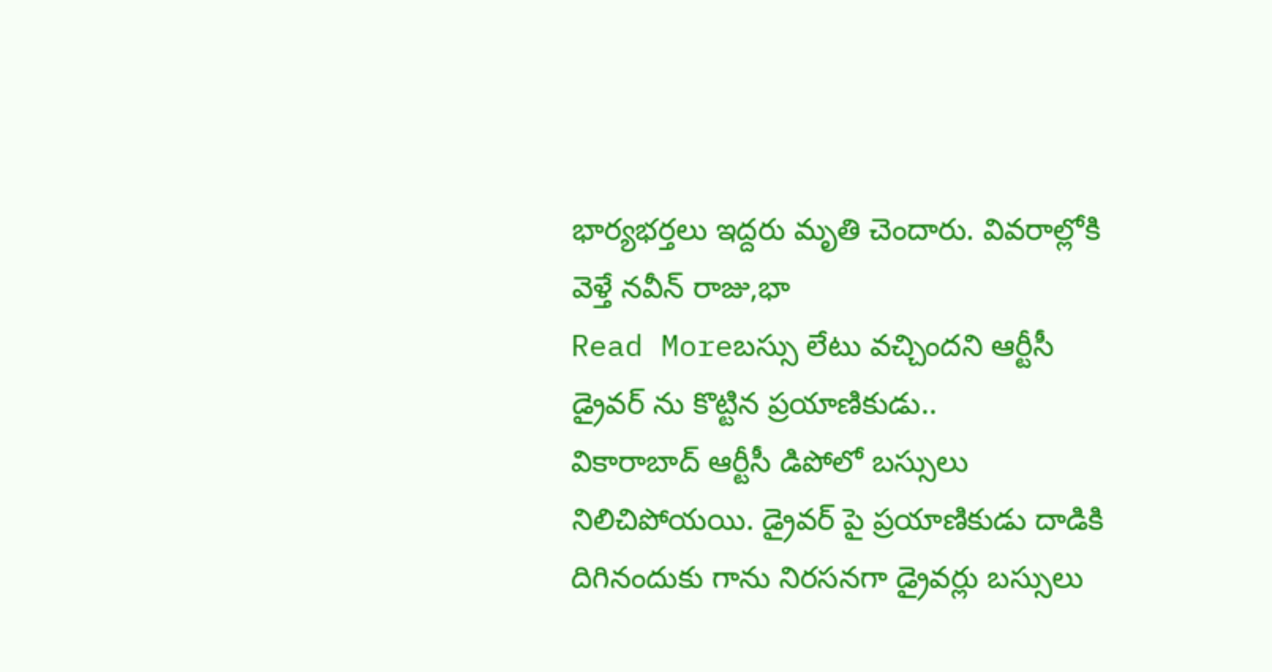భార్యభర్తలు ఇద్దరు మృతి చెందారు. వివరాల్లోకి వెళ్తే నవీన్ రాజు,భా
Read Moreబస్సు లేటు వచ్చిందని ఆర్టీసీ డ్రైవర్ ను కొట్టిన ప్రయాణికుడు..
వికారాబాద్ ఆర్టీసీ డిపోలో బస్సులు నిలిచిపోయయి. డ్రైవర్ పై ప్రయాణికుడు దాడికి దిగినందుకు గాను నిరసనగా డ్రైవర్లు బస్సులు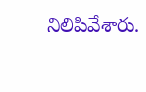నిలిపివేశారు.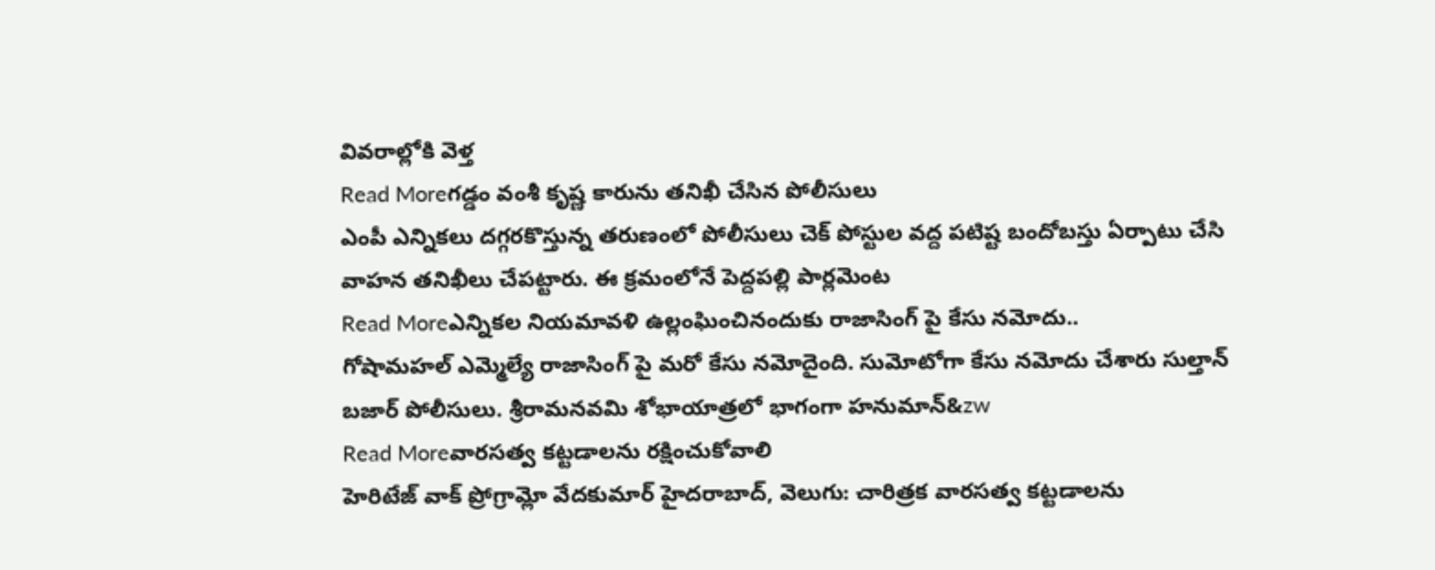వివరాల్లోకి వెళ్త
Read Moreగడ్డం వంశీ కృష్ణ కారును తనిఖీ చేసిన పోలీసులు
ఎంపీ ఎన్నికలు దగ్గరకొస్తున్న తరుణంలో పోలీసులు చెక్ పోస్టుల వద్ద పటిష్ట బందోబస్తు ఏర్పాటు చేసి వాహన తనిఖీలు చేపట్టారు. ఈ క్రమంలోనే పెద్దపల్లి పార్లమెంట
Read Moreఎన్నికల నియమావళి ఉల్లంఘించినందుకు రాజాసింగ్ పై కేసు నమోదు..
గోషామహల్ ఎమ్మెల్యే రాజాసింగ్ పై మరో కేసు నమోదైంది. సుమోటోగా కేసు నమోదు చేశారు సుల్తాన్ బజార్ పోలీసులు. శ్రీరామనవమి శోభాయాత్రలో భాగంగా హనుమాన్&zw
Read Moreవారసత్వ కట్టడాలను రక్షించుకోవాలి
హెరిటేజ్ వాక్ ప్రోగ్రామ్లో వేదకుమార్ హైదరాబాద్, వెలుగు: చారిత్రక వారసత్వ కట్టడాలను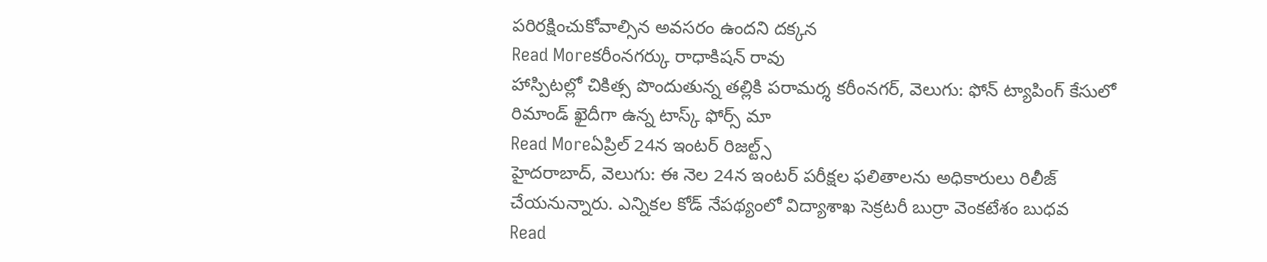పరిరక్షించుకోవాల్సిన అవసరం ఉందని దక్కన
Read Moreకరీంనగర్కు రాధాకిషన్ రావు
హాస్పిటల్లో చికిత్స పొందుతున్న తల్లికి పరామర్శ కరీంనగర్, వెలుగు: ఫోన్ ట్యాపింగ్ కేసులో రిమాండ్ ఖైదీగా ఉన్న టాస్క్ ఫోర్స్ మా
Read Moreఏప్రిల్ 24న ఇంటర్ రిజల్ట్స్
హైదరాబాద్, వెలుగు: ఈ నెల 24న ఇంటర్ పరీక్షల ఫలితాలను అధికారులు రిలీజ్ చేయనున్నారు. ఎన్నికల కోడ్ నేపథ్యంలో విద్యాశాఖ సెక్రటరీ బుర్రా వెంకటేశం బుధవ
Read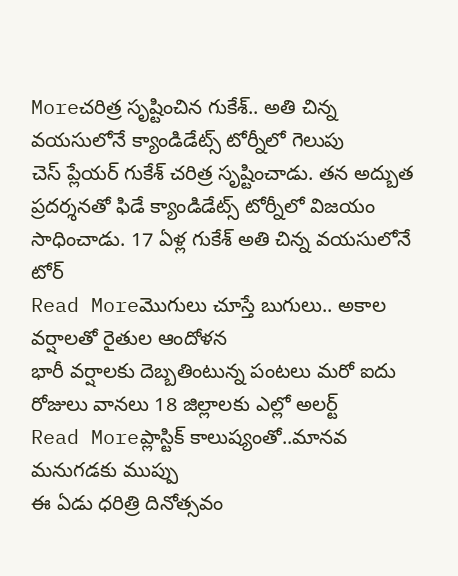Moreచరిత్ర సృష్టించిన గుకేశ్.. అతి చిన్న వయసులోనే క్యాండిడేట్స్ టోర్నీలో గెలుపు
చెస్ ప్లేయర్ గుకేశ్ చరిత్ర సృష్టించాడు. తన అద్బుత ప్రదర్శనతో ఫిడే క్యాండిడేట్స్ టోర్నీలో విజయం సాధించాడు. 17 ఏళ్ల గుకేశ్ అతి చిన్న వయసులోనే టోర్
Read Moreమొగులు చూస్తే బుగులు.. అకాల వర్షాలతో రైతుల ఆందోళన
భారీ వర్షాలకు దెబ్బతింటున్న పంటలు మరో ఐదు రోజులు వానలు 18 జిల్లాలకు ఎల్లో అలర్ట్
Read Moreప్లాస్టిక్ కాలుష్యంతో..మానవ మనుగడకు ముప్పు
ఈ ఏడు ధరిత్రి దినోత్సవం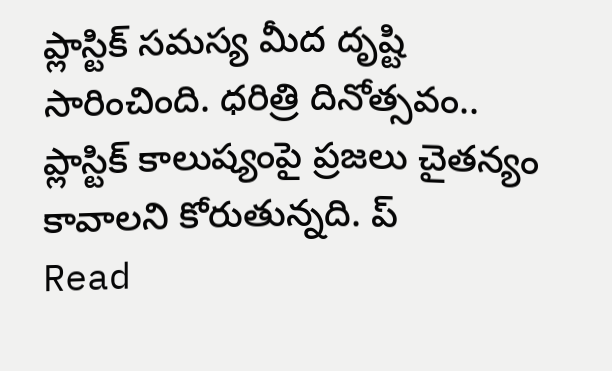ప్లాస్టిక్ సమస్య మీద దృష్టి సారించింది. ధరిత్రి దినోత్సవం.. ప్లాస్టిక్ కాలుష్యంపై ప్రజలు చైతన్యం కావాలని కోరుతున్నది. ప్
Read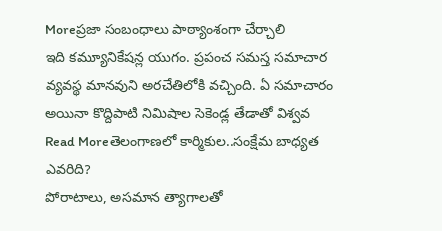Moreప్రజా సంబంధాలు పాఠ్యాంశంగా చేర్చాలి
ఇది కమ్యూనికేషన్ల యుగం. ప్రపంచ సమస్త సమాచార వ్యవస్థ మానవుని అరచేతిలోకి వచ్చింది. ఏ సమాచారం అయినా కొద్దిపాటి నిమిషాల సెకెండ్ల తేడాతో విశ్వవ
Read Moreతెలంగాణలో కార్మికుల..సంక్షేమ బాధ్యత ఎవరిది?
పోరాటాలు, అసమాన త్యాగాలతో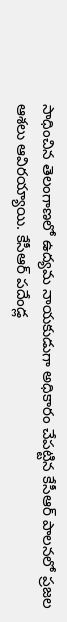సాధించిన తెలంగాణలో ఉద్యమ నాయకుడుగా అధికారం చేపట్టిన కేసీఆర్ పాలనలో ప్రజల ఆశలు ఆవిరయ్యాయి. కేసీఆర్ పదేండ్ల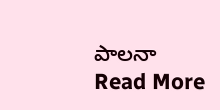పాలనా
Read More